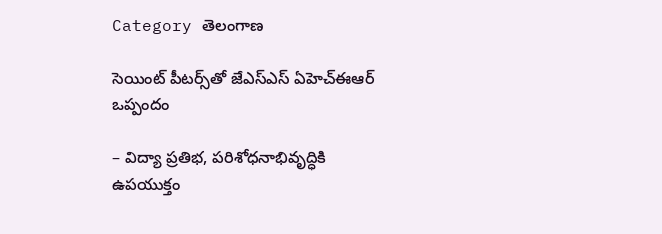Category తెలంగాణ

సెయింట్ పీటర్స్‌తో జేఎస్ఎస్ ఏహెచ్ఈఆర్ ఒప్పందం

– విద్యా ప్రతిభ, పరిశోధనాభివృద్ధికి ఉపయుక్తం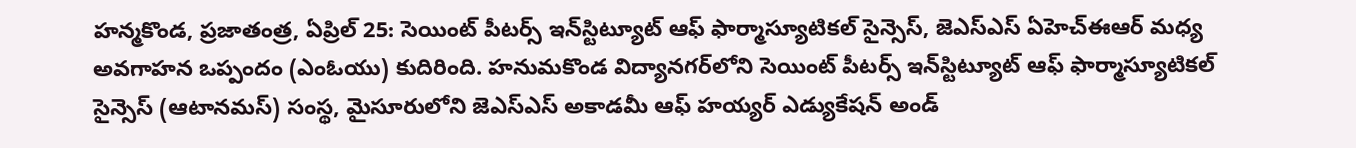హన్మకొండ, ప్రజాతంత్ర, ఏప్రిల్ 25: సెయింట్ పీటర్స్ ఇన్‌స్టిట్యూట్ ఆఫ్ ఫార్మాస్యూటికల్ సైన్సెస్, జెఎస్ఎస్ ఏహెచ్ఈఆర్ మధ్య అవగాహన ఒప్పందం (ఎంఓయు) కుదిరింది. హనుమకొండ విద్యానగర్‌లోని సెయింట్ పీటర్స్ ఇన్‌స్టిట్యూట్ ఆఫ్ ఫార్మాస్యూటికల్ సైన్సెస్ (ఆటానమస్) సంస్థ, మైసూరులోని జెఎస్ఎస్ అకాడమీ ఆఫ్ హయ్యర్ ఎడ్యుకేషన్ అండ్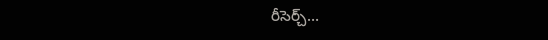రీసెర్చ్…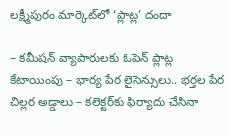లక్ష్మీపురం మార్కెట్‌లో ‘ప్లాట్ల’ దందా

– కమీషన్‌ వ్యాపారులకు ఓపెన్‌ ప్లాట్ల కేటాయింపు – భార్య పేర లైసెన్సులు.. భర్తల పేర చిల్లర అడ్డాలు – కలెక్టర్‌కు ఫిర్యాదు చేసినా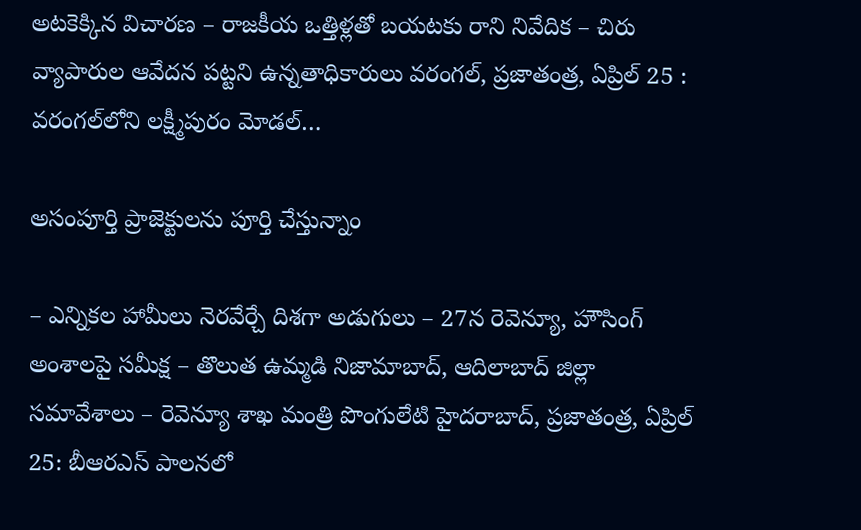అటకెక్కిన విచారణ – రాజకీయ ఒత్తిళ్లతో బయటకు రాని నివేదిక – చిరు వ్యాపారుల ఆవేదన పట్టని ఉన్నతాధికారులు వరంగల్, ప్రజాతంత్ర, ఏప్రిల్ 25 : వరంగల్‌లోని లక్ష్మీపురం మోడల్‌…

అసంపూర్తి ప్రాజెక్టులను పూర్తి చేస్తున్నాం

– ఎన్నికల హామీలు నెరవేర్చే దిశగా అడుగులు – 27న రెవెన్యూ, హౌసింగ్ అంశాలపై సమీక్ష – తొలుత ఉమ్మడి నిజామాబాద్, ఆదిలాబాద్ జిల్లా సమావేశాలు – రెవెన్యూ శాఖ మంత్రి పొంగులేటి హైదరాబాద్, ప్రజాతంత్ర, ఏప్రిల్ 25: బీఆరఎస్ పాలనలో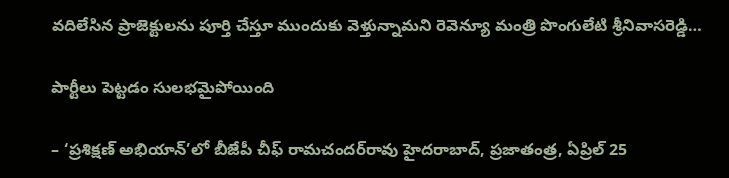వదిలేసిన ప్రాజెక్టులను పూర్తి చేస్తూ ముందుకు వెళ్తున్నామని రెవెన్యూ మంత్రి పొంగులేటి శ్రీనివాసరెడ్డి…

పార్టీలు పెట్టడం సులభమైపోయింది

– ‘ప్రశిక్షణ్ అభియాన్’లో బీజేపీ చీఫ్‌ రామచందర్‌రావు హైదరాబాద్, ప్రజాతంత్ర, ఏప్రిల్ 25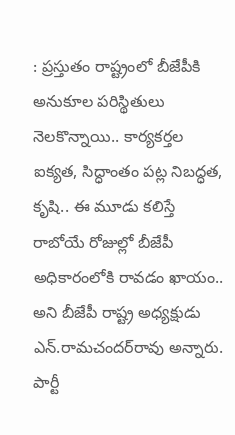: ప్రస్తుతం రాష్ట్రంలో బీజేపీకి అనుకూల పరిస్థితులు నెలకొన్నాయి.. కార్యకర్తల ఐక్యత, సిద్ధాంతం పట్ల నిబద్ధత, కృషి.. ఈ మూడు కలిస్తే రాబోయే రోజుల్లో బీజేపీ అధికారంలోకి రావడం ఖాయం.. అని బీజేపీ రాష్ట్ర అధ్యక్షుడు ఎన్.రామచందర్‌రావు అన్నారు. పార్టీ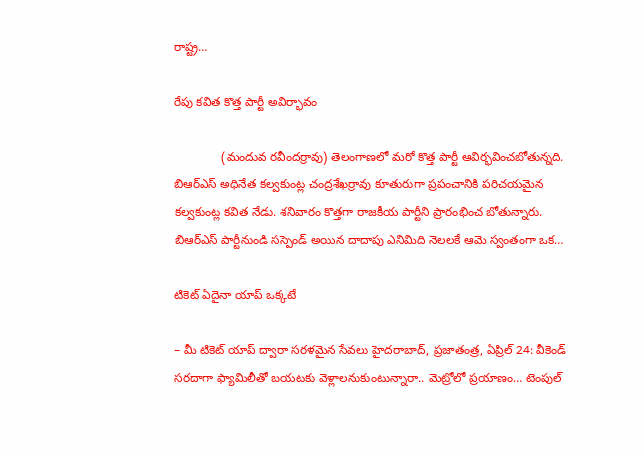రాష్ట్ర…

రేపు కవిత కొత్త పార్టీ అవిర్భావం

              (మందువ రవీందర్రావు) తెలంగాణలో మరో కొత్త పార్టీ ఆవిర్భవించబోతున్నది. బిఆర్ఎస్ అధినేత కల్వకుంట్ల చంద్రశేఖర్రావు కూతురుగా ప్రపంచానికి పరిచయమైన కల్వకుంట్ల కవిత నేడు. శనివారం కొత్తగా రాజకీయ పార్టీని ప్రారంభించ బోతున్నారు. బిఆర్ఎస్ పార్టీనుండి సస్పెండ్ అయిన దాదాపు ఎనిమిది నెలలకే ఆమె స్వంతంగా ఒక…

టికెట్ ఏదైనా యాప్ ఒక్కటే

– మీ టికెట్ యాప్ ద్వారా సరళమైన సేవలు హైదరాబాద్, ప్రజాతంత్ర, ఏప్రిల్ 24: వీకెండ్ సరదాగా ఫ్యామిలీతో బయటకు వెళ్లాలనుకుంటున్నారా.. మెట్రోలో ప్రయాణం… టెంపుల్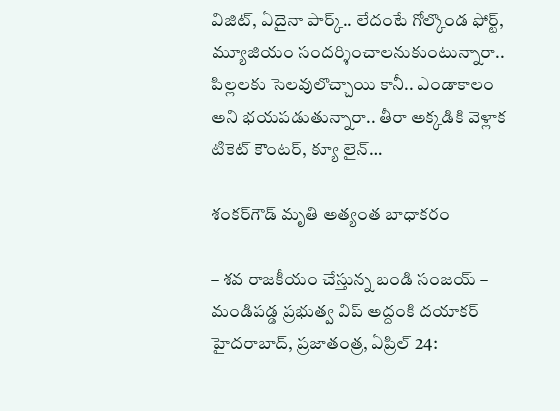విజిట్, ఏదైనా పార్క్.. లేదంటే గోల్కొండ ఫోర్ట్, మ్యూజియం సందర్శించాలనుకుంటున్నారా.. పిల్లలకు సెలవులొచ్చాయి కానీ.. ఎండాకాలం అని భయపడుతున్నారా.. తీరా అక్కడికి వెళ్లాక టికెట్ కౌంటర్, క్యూ లైన్…

శంకర్‌గౌడ్ మృతి అత్యంత బాధాకరం

– శవ రాజకీయం చేస్తున్న బండి సంజయ్ – మండిపడ్డ ప్రభుత్వ విప్ అద్దంకి దయాకర్ హైదరాబాద్, ప్రజాతంత్ర, ఏప్రిల్ 24: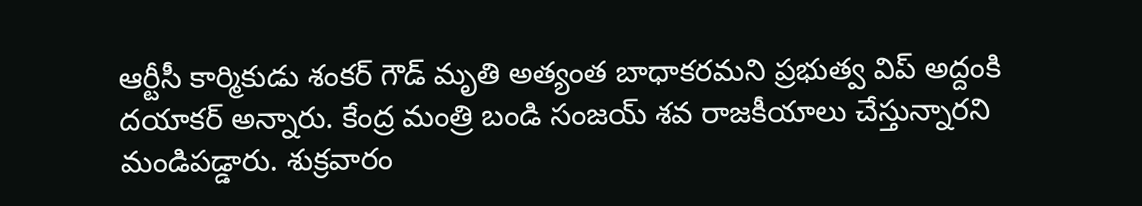ఆర్టీసీ కార్మికుడు శంకర్ గౌడ్ మృతి అత్యంత బాధాకరమని ప్రభుత్వ విప్ అద్దంకి దయాకర్ అన్నారు. కేంద్ర మంత్రి బండి సంజయ్ శవ రాజకీయాలు చేస్తున్నారని మండిపడ్డారు. శుక్రవారం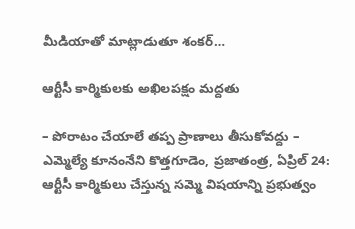మీడియాతో మాట్లాడుతూ శంకర్…

ఆర్టీసీ కార్మికులకు అఖిలపక్షం మద్దతు

– పోరాటం చేయాలే తప్ప ప్రాణాలు తీసుకోవద్దు – ఎమ్మెల్యే కూనంనేని కొత్తగూడెం, ప్రజాతంత్ర, ఏప్రిల్ 24: ఆర్టీసీ కార్మికులు చేస్తున్న సమ్మె విషయాన్ని ప్రభుత్వం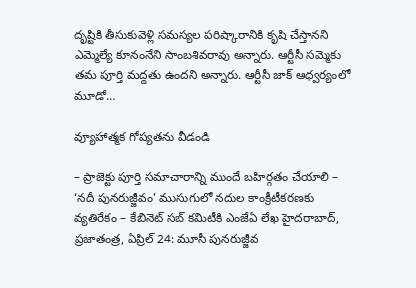దృష్టికి తీసుకువెళ్లి సమస్యల పరిష్కారానికి కృషి చేస్తానని ఎమ్మెల్యే కూనంనేని సాంబశివరావు అన్నారు. ఆర్టీసీ సమ్మెకు తమ పూర్తి మద్దతు ఉందని అన్నారు. ఆర్టీసీ జాక్ ఆధ్వర్యంలో మూడో…

వ్యూహాత్మక గోప్యతను వీడండి

– ప్రాజెక్టు పూర్తి సమాచారాన్ని ముందే బహిర్గతం చేయాలి – ‘నదీ పునరుజ్జీవం’ ముసుగులో నదుల కాంక్రీటీకర‌ణ‌కు వ్యతిరేకం – కేబినెట్ సబ్ కమిటీకి ఎంజేఏ లేఖ హైదరాబాద్, ప్రజాతంత్ర, ఏప్రిల్ 24: మూసీ పునరుజ్జీవ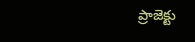ప్రాజెక్టు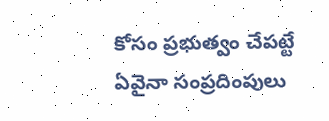కోసం ప్రభుత్వం చేపట్టే ఏవైనా సంప్రదింపులు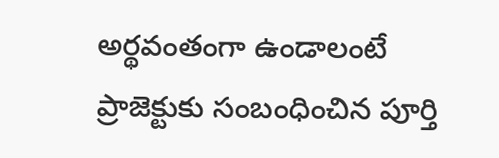అర్థవంతంగా ఉండాలంటే ప్రాజెక్టుకు సంబంధించిన పూర్తి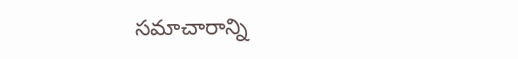సమాచారాన్ని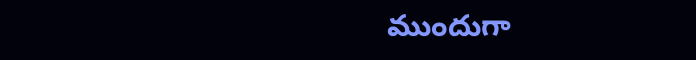ముందుగా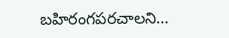బహిరంగపరచాలని…